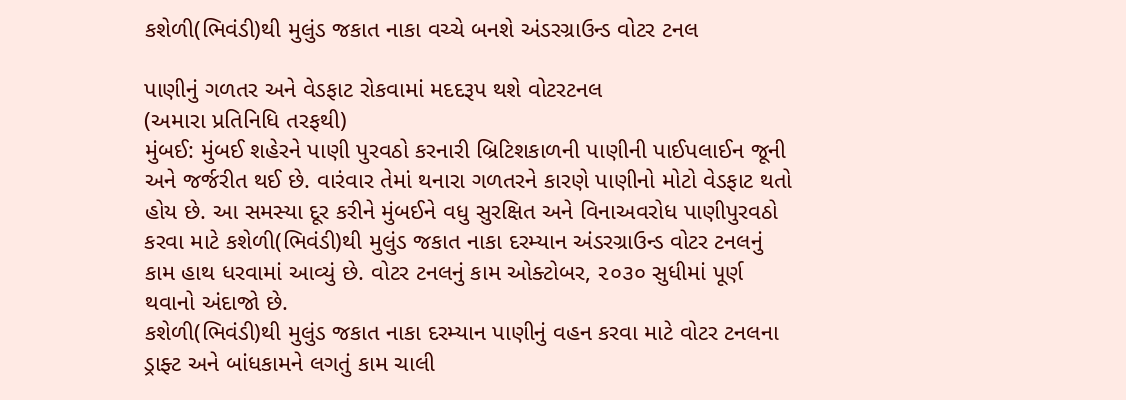કશેળી(ભિવંડી)થી મુલુંડ જકાત નાકા વચ્ચે બનશે અંડરગ્રાઉન્ડ વોટર ટનલ

પાણીનું ગળતર અને વેડફાટ રોકવામાં મદદરૂપ થશે વોટરટનલ
(અમારા પ્રતિનિધિ તરફથી)
મુંબઈ: મુંબઈ શહેરને પાણી પુરવઠો કરનારી બ્રિટિશકાળની પાણીની પાઈપલાઈન જૂની અને જર્જરીત થઈ છે. વારંવાર તેમાં થનારા ગળતરને કારણે પાણીનો મોટો વેડફાટ થતો હોય છે. આ સમસ્યા દૂર કરીને મુંબઈને વધુ સુરક્ષિત અને વિનાઅવરોધ પાણીપુરવઠો કરવા માટે કશેળી(ભિવંડી)થી મુલુંડ જકાત નાકા દરમ્યાન અંડરગ્રાઉન્ડ વોટર ટનલનું કામ હાથ ધરવામાં આવ્યું છે. વોટર ટનલનું કામ ઓક્ટોબર, ૨૦૩૦ સુધીમાં પૂર્ણ થવાનો અંદાજો છે.
કશેળી(ભિવંડી)થી મુલુંડ જકાત નાકા દરમ્યાન પાણીનું વહન કરવા માટે વોટર ટનલના ડ્રાફ્ટ અને બાંધકામને લગતું કામ ચાલી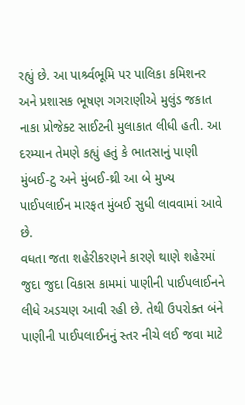રહ્યું છે. આ પાર્શ્ર્વભૂમિ પર પાલિકા કમિશનર અને પ્રશાસક ભૂષણ ગગરાણીએ મુલુંડ જકાત નાકા પ્રોજેક્ટ સાઈટની મુલાકાત લીધી હતી. આ દરમ્યાન તેમણે કહ્યું હતું કે ભાતસાનું પાણી મુંબઈ-ટુ અને મુંબઈ-થ્રી આ બે મુખ્ય પાઈપલાઈન મારફત મુંબઈ સુધી લાવવામાં આવે છે.
વધતા જતા શહેરીકરણને કારણે થાણે શહેરમાં જુદા જુદા વિકાસ કામમાં પાણીની પાઈપલાઈનને લીધે અડચણ આવી રહી છે. તેથી ઉપરોક્ત બંને પાણીની પાઈપલાઈનનું સ્તર નીચે લઈ જવા માટે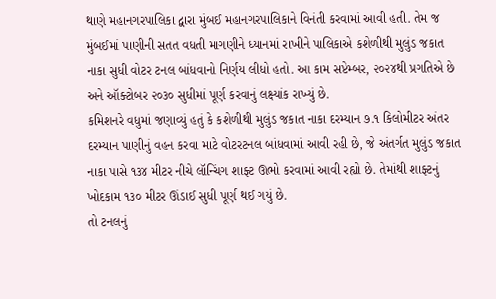થાણે મહાનગરપાલિકા દ્વારા મુંબઈ મહાનગરપાલિકાને વિનંતી કરવામાં આવી હતી. તેમ જ મુંબઈમાં પાણીની સતત વધતી માગણીને ધ્યાનમાં રાખીને પાલિકાએ કશેળીથી મુલુંડ જકાત નાકા સુધી વોટર ટનલ બાંધવાનો નિર્ણય લીધો હતો. આ કામ સપ્ટેમ્બર, ૨૦૨૪થી પ્રગતિએ છે અને ઑક્ટોબર ૨૦૩૦ સુધીમાં પૂર્ણ કરવાનું લક્ષ્યાંક રાખ્યું છે.
કમિશનરે વધુમાં જણાવ્યું હતું કે કશેળીથી મુલુંડ જકાત નાકા દરમ્યાન ૭.૧ કિલોમીટર અંતર દરમ્યાન પાણીનું વહન કરવા માટે વોટરટનલ બાંધવામાં આવી રહી છે, જે અંતર્ગત મુલુંડ જકાત નાકા પાસે ૧૩૪ મીટર નીચે લૉન્ચિંગ શાફ્ટ ઊભો કરવામાં આવી રહ્યો છે. તેમાંથી શાફ્ટનું ખોદકામ ૧૩૦ મીટર ઊંડાઈ સુધી પૂર્ણ થઈ ગયું છે.
તો ટનલનું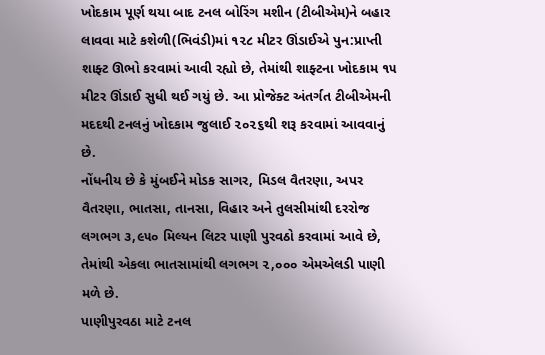ખોદકામ પૂર્ણ થયા બાદ ટનલ બોરિંગ મશીન (ટીબીએમ)ને બહાર લાવવા માટે કશેળી(ભિવંડી)માં ૧૨૮ મીટર ઊંડાઈએ પુન:પ્રાપ્તી શાફ્ટ ઊભો કરવામાં આવી રહ્યો છે, તેમાંથી શાફ્ટના ખોદકામ ૧૫ મીટર ઊંડાઈ સુધી થઈ ગયું છે. આ પ્રોજેક્ટ અંતર્ગત ટીબીએમની મદદથી ટનલનું ખોદકામ જુલાઈ ૨૦૨૬થી શરૂ કરવામાં આવવાનું છે.
નોંધનીય છે કે મુંબઈને મોડક સાગર, મિડલ વૈતરણા, અપર વૈતરણા, ભાતસા, તાનસા, વિહાર અને તુલસીમાંથી દરરોજ લગભગ ૩,૯૫૦ મિલ્યન લિટર પાણી પુરવઠો કરવામાં આવે છે, તેમાંથી એકલા ભાતસામાંથી લગભગ ૨,૦૦૦ એમએલડી પાણી મળે છે.
પાણીપુરવઠા માટે ટનલ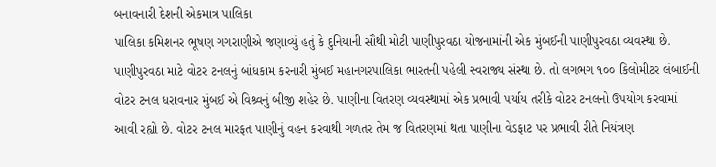બનાવનારી દેશની એકમાત્ર પાલિકા
પાલિકા કમિશનર ભૂષણ ગગરાણીએ જણાવ્યું હતું કે દુનિયાની સૌથી મોટી પાણીપુરવઠા યોજનામાંની એક મુંબઈની પાણીપુરવઠા વ્યવસ્થા છે. પાણીપુરવઠા માટે વોટર ટનલનું બાંધકામ કરનારી મુંબઈ મહાનગરપાલિકા ભારતની પહેલી સ્વરાજ્ય સંસ્થા છે. તો લગભગ ૧૦૦ કિલોમીટર લંબાઈની વોટર ટનલ ધરાવનાર મુંબઈ એ વિશ્ર્વનું બીજી શહેર છે. પાણીના વિતરણ વ્યવસ્થામાં એક પ્રભાવી પર્યાય તરીકે વોટર ટનલનો ઉપયોગ કરવામાં આવી રહ્યો છે. વોટર ટનલ મારફત પાણીનું વહન કરવાથી ગળતર તેમ જ વિતરણમાં થતા પાણીના વેડફાટ પર પ્રભાવી રીતે નિયંત્રણ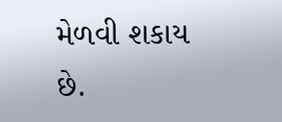મેળવી શકાય છે.